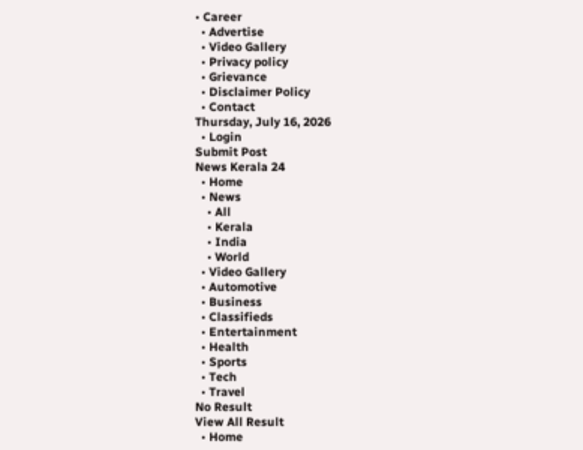• Career
  • Advertise
  • Video Gallery
  • Privacy policy
  • Grievance
  • Disclaimer Policy
  • Contact
Thursday, July 16, 2026
  • Login
Submit Post
News Kerala 24
  • Home
  • News
    • All
    • Kerala
    • India
    • World
  • Video Gallery
  • Automotive
  • Business
  • Classifieds
  • Entertainment
  • Health
  • Sports
  • Tech
  • Travel
No Result
View All Result
  • Home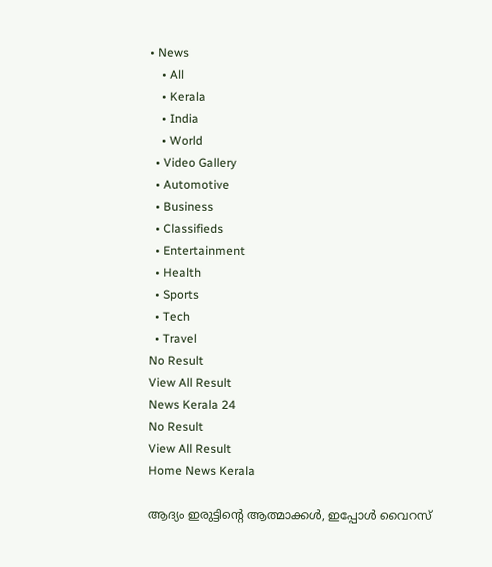• News
    • All
    • Kerala
    • India
    • World
  • Video Gallery
  • Automotive
  • Business
  • Classifieds
  • Entertainment
  • Health
  • Sports
  • Tech
  • Travel
No Result
View All Result
News Kerala 24
No Result
View All Result
Home News Kerala

ആദ്യം ഇരുട്ടിന്‍റെ ആത്മാക്കൾ, ഇപ്പോൾ വൈറസ്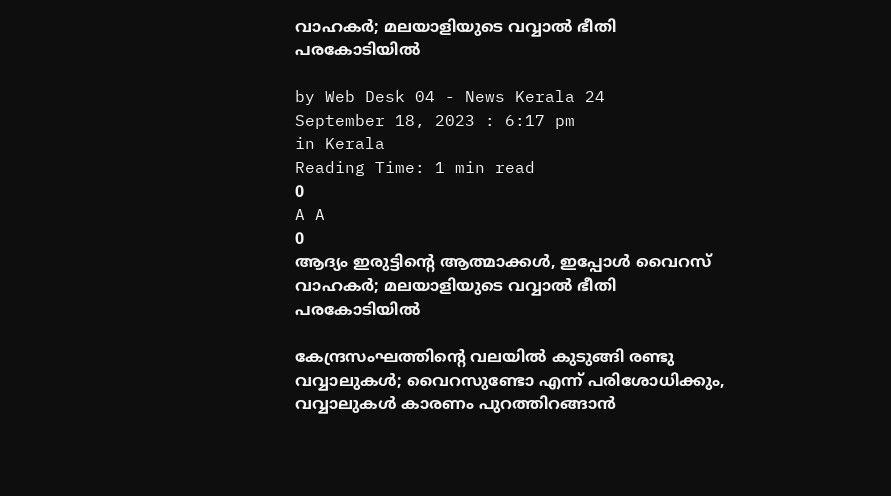വാഹകർ; മലയാളിയുടെ വവ്വാൽ ഭീതി പരകോടിയിൽ

by Web Desk 04 - News Kerala 24
September 18, 2023 : 6:17 pm
in Kerala
Reading Time: 1 min read
0
A A
0
ആദ്യം ഇരുട്ടിന്‍റെ ആത്മാക്കൾ, ഇപ്പോൾ വൈറസ് വാഹകർ; മലയാളിയുടെ വവ്വാൽ ഭീതി പരകോടിയിൽ

കേന്ദ്രസംഘത്തിന്റെ വലയിൽ കുടുങ്ങി രണ്ടു വവ്വാലുകൾ; വൈറസുണ്ടോ എന്ന് പരിശോധിക്കും, വവ്വാലുകള്‍ കാരണം പുറത്തിറങ്ങാന്‍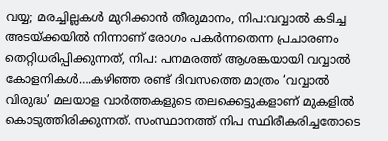വയ്യ; മരച്ചില്ലകള്‍ മുറിക്കാന്‍ തീരുമാനം, നിപ:വവ്വാൽ കടിച്ച അടയ്ക്കയിൽ നിന്നാണ് രോഗം പകർന്നതെന്ന പ്രചാരണം തെറ്റിധരിപ്പിക്കുന്നത്, നിപ: പനമരത്ത് ആശങ്കയായി വവ്വാൽ കോളനികൾ….കഴിഞ്ഞ രണ്ട് ദിവസത്തെ മാത്രം ‘വവ്വാൽ വിരുദ്ധ’ മലയാള വാർത്തകളുടെ തലക്കെട്ടുകളാണ് മുകളിൽ കൊടുത്തിരിക്കുന്നത്. സംസ്ഥാനത്ത് നിപ സ്ഥിരീകരിച്ചതോടെ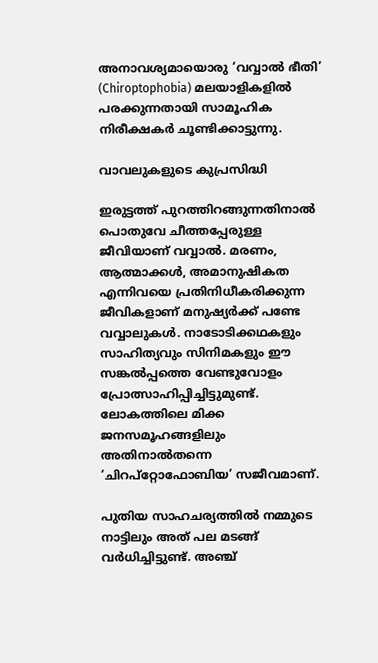അനാവശ്യമായൊരു ‘വവ്വാൽ ഭീതി’ (Chiroptophobia) മലയാളികളിൽ പരക്കുന്നതായി സാമൂഹിക നിരീക്ഷകർ ചൂണ്ടിക്കാട്ടുന്നു.

വാവലുകളുടെ കുപ്രസിദ്ധി

ഇരുട്ടത്ത് പുറത്തിറങ്ങുന്നതിനാൽ പൊതുവേ ചീത്തപ്പേരുള്ള ജീവിയാണ് വവ്വാൽ. മരണം, ആത്മാക്കൾ, അമാനുഷികത എന്നിവയെ പ്രതിനിധീകരിക്കുന്ന ജീവികളാണ് മനുഷ്യർക്ക് പണ്ടേ വവ്വാലുകൾ. നാടോടിക്കഥകളും സാഹിത്യവും സിനിമകളും ഈ സങ്കൽപ്പത്തെ വേണ്ടുവോളം പ്രോത്സാഹിപ്പിച്ചിട്ടുമുണ്ട്. ലോകത്തിലെ മിക്ക ജനസമൂഹങ്ങളിലും അതിനാൽതന്നെ ‘ചിറപ്റ്റോഫോബിയ’ സജീവമാണ്.

പുതിയ സാഹചര്യത്തിൽ നമ്മുടെ നാട്ടിലും അത് പല മടങ്ങ് വർധിച്ചിട്ടുണ്ട്. അഞ്ച്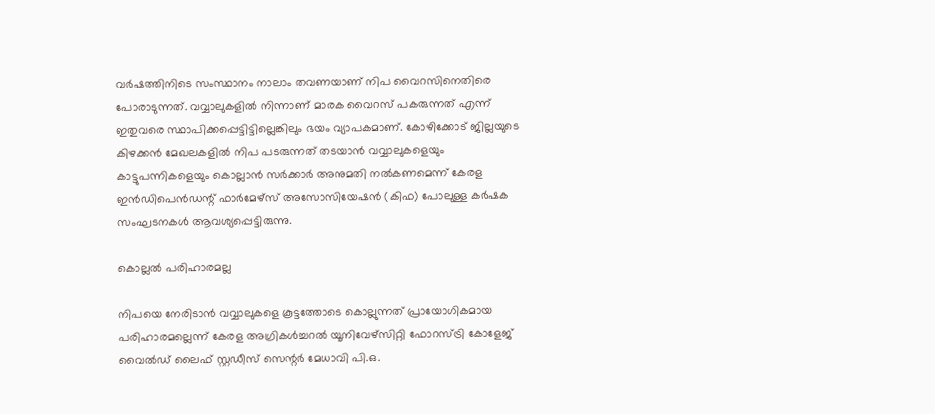വർഷത്തിനിടെ സംസ്ഥാനം നാലാം തവണയാണ് നിപ വൈറസിനെതിരെ പോരാടുന്നത്. വവ്വാലുകളിൽ നിന്നാണ് മാരക വൈറസ് പകരുന്നത് എന്ന് ഇതുവരെ സ്ഥാപിക്കപ്പെട്ടിട്ടില്ലെങ്കിലും ഭയം വ്യാപകമാണ്. കോഴിക്കോട് ജില്ലയുടെ കിഴക്കൻ മേഖലകളിൽ നിപ പടരുന്നത് തടയാൻ വവ്വാലുകളെയും കാട്ടുപന്നികളെയും കൊല്ലാൻ സർക്കാർ അനുമതി നൽകണമെന്ന് കേരള ഇൻഡിപെൻഡന്റ് ഫാർമേഴ്‌സ് അസോസിയേഷൻ (കിഫ) പോലുള്ള കർഷക സംഘടനകൾ ആവശ്യപ്പെട്ടിരുന്നു.

കൊല്ലൽ പരിഹാരമല്ല

നിപയെ നേരിടാൻ വവ്വാലുകളെ കൂട്ടത്തോടെ കൊല്ലുന്നത് പ്രായോഗികമായ പരിഹാരമല്ലെന്ന് കേരള അഗ്രികൾച്ചറൽ യൂനിവേഴ്‌സിറ്റി ഫോറസ്ട്രി കോളേജ് വൈൽഡ് ലൈഫ് സ്റ്റഡീസ് സെന്റർ മേധാവി പി.ഒ.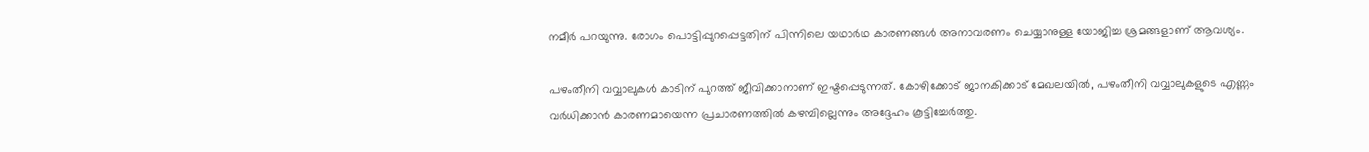നമീർ പറയുന്നു. രോഗം പൊട്ടിപ്പുറപ്പെട്ടതിന് പിന്നിലെ യഥാർഥ കാരണങ്ങൾ അനാവരണം ചെയ്യാനുള്ള യോജിച്ച ശ്രമങ്ങളാണ് ആവശ്യം.

പഴംതീനി വവ്വാലുകൾ കാടിന് പുറത്ത് ജീവിക്കാനാണ് ഇഷ്ടപ്പെടുന്നത്. കോഴിക്കോട് ജാനകിക്കാട് മേഖലയിൽ, പഴംതീനി വവ്വാലുകളുടെ എണ്ണം വർധിക്കാൻ കാരണമായെന്ന പ്രചാരണത്തിൽ കഴമ്പില്ലെന്നും അദ്ദേഹം കൂട്ടിച്ചേർത്തു.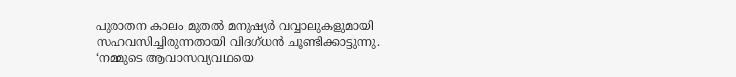പുരാതന കാലം മുതൽ മനുഷ്യർ വവ്വാലുകളുമായി സഹവസിച്ചിരുന്നതായി വിദഗ്ധൻ ചൂണ്ടിക്കാട്ടുന്നു. ‘നമ്മുടെ ആവാസവ്യവഥയെ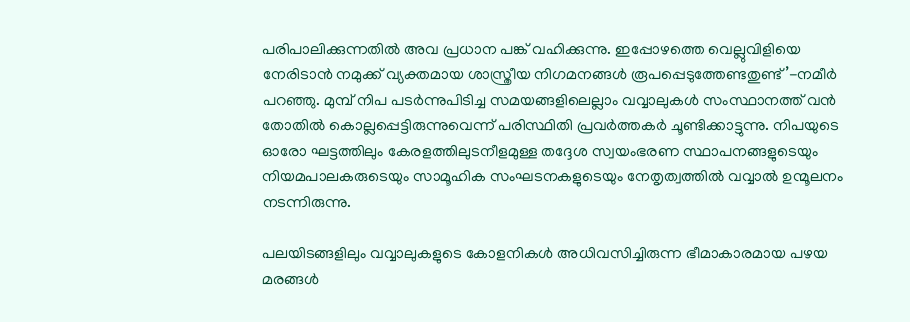പരിപാലിക്കുന്നതിൽ അവ പ്രധാന പങ്ക് വഹിക്കുന്നു. ഇപ്പോഴത്തെ വെല്ലുവിളിയെ നേരിടാൻ നമുക്ക് വ്യക്തമായ ശാസ്ത്രീയ നിഗമനങ്ങൾ രൂപപ്പെടുത്തേണ്ടതുണ്ട്’-നമീർ പറഞ്ഞു. മുമ്പ് നിപ പടർന്നുപിടിച്ച സമയങ്ങളിലെല്ലാം വവ്വാലുകൾ സംസ്ഥാനത്ത് വൻ തോതിൽ കൊല്ലപ്പെട്ടിരുന്നുവെന്ന് പരിസ്ഥിതി പ്രവർത്തകർ ചൂണ്ടിക്കാട്ടുന്നു. നിപയുടെ ഓരോ ഘട്ടത്തിലും കേരളത്തിലുടനീളമുള്ള തദ്ദേശ സ്വയംഭരണ സ്ഥാപനങ്ങളുടെയും നിയമപാലകരുടെയും സാമൂഹിക സംഘടനകളുടെയും നേതൃത്വത്തിൽ വവ്വാൽ ഉന്മൂലനം നടന്നിരുന്നു.

പലയിടങ്ങളിലും വവ്വാലുകളുടെ കോളനികൾ അധിവസിച്ചിരുന്ന ഭീമാകാരമായ പഴയ മരങ്ങൾ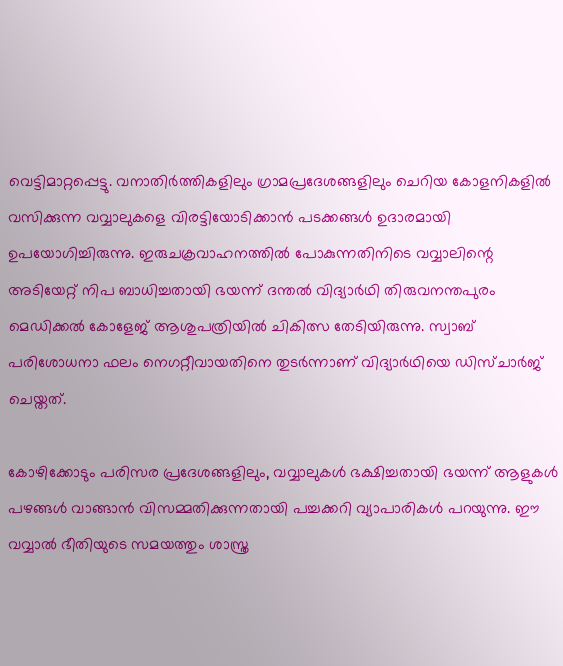വെട്ടിമാറ്റപ്പെട്ടു. വനാതിർത്തികളിലും ഗ്രാമപ്രദേശങ്ങളിലും ചെറിയ കോളനികളിൽ വസിക്കുന്ന വവ്വാലുകളെ വിരട്ടിയോടിക്കാൻ പടക്കങ്ങൾ ഉദാരമായി ഉപയോഗിച്ചിരുന്നു. ഇരുചക്രവാഹനത്തിൽ പോകുന്നതിനിടെ വവ്വാലിന്റെ അടിയേറ്റ് നിപ ബാധിച്ചതായി ഭയന്ന് ദന്തൽ വിദ്യാർഥി തിരുവനന്തപുരം മെഡിക്കൽ കോളേജ് ആശുപത്രിയിൽ ചികിത്സ തേടിയിരുന്നു. സ്വാബ് പരിശോധനാ ഫലം നെഗറ്റീവായതിനെ തുടർന്നാണ് വിദ്യാർഥിയെ ഡിസ്ചാർജ് ചെയ്തത്.

കോഴിക്കോടും പരിസര പ്രദേശങ്ങളിലും, വവ്വാലുകൾ ഭക്ഷിച്ചതായി ഭയന്ന് ആളുകൾ പഴങ്ങൾ വാങ്ങാൻ വിസമ്മതിക്കുന്നതായി പച്ചക്കറി വ്യാപാരികൾ പറയുന്നു. ഈ വവ്വാൽ ഭീതിയുടെ സമയത്തും ശാസ്ത്ര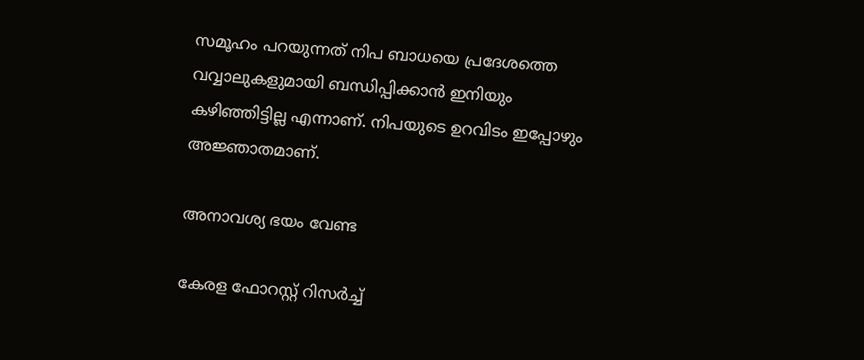സമൂഹം പറയുന്നത് നിപ ബാധയെ പ്രദേശത്തെ വവ്വാലുകളുമായി ബന്ധിപ്പിക്കാൻ ഇനിയും കഴിഞ്ഞിട്ടില്ല എന്നാണ്. നിപയുടെ ഉറവിടം ഇപ്പോഴും അജ്ഞാതമാണ്.

അനാവശ്യ ഭയം വേണ്ട

കേരള ഫോറസ്റ്റ് റിസർച്ച്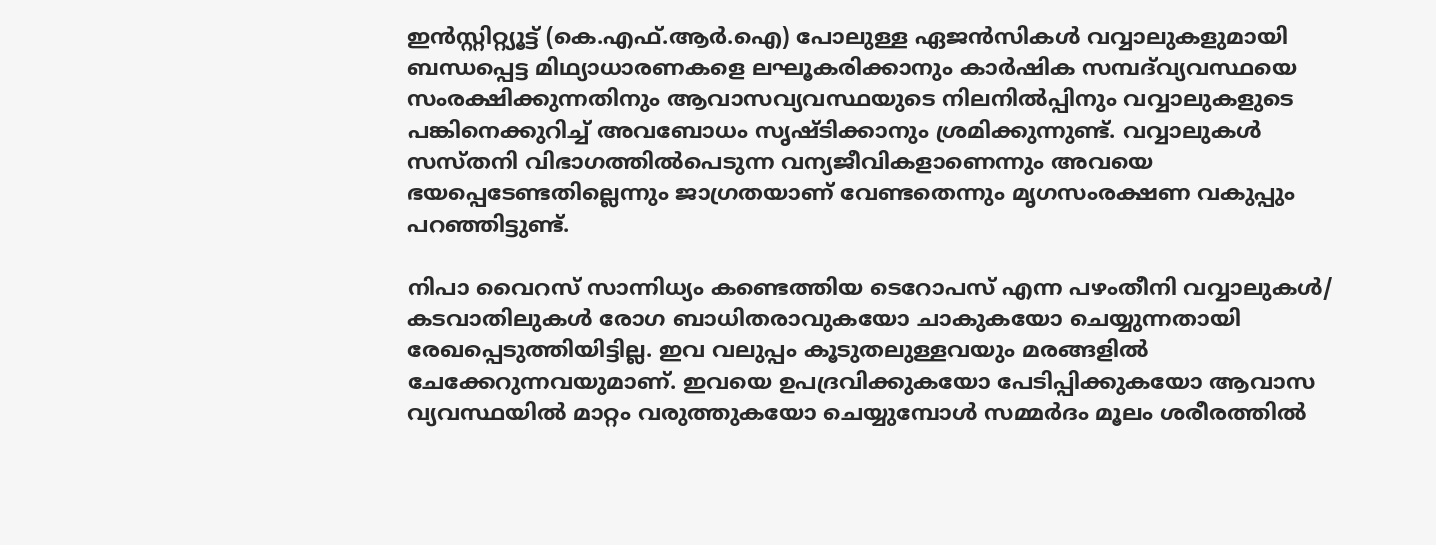ഇൻസ്റ്റിറ്റ്യൂട്ട് (കെ.എഫ്.ആർ.ഐ) പോലുള്ള ഏജൻസികൾ വവ്വാലുകളുമായി ബന്ധപ്പെട്ട മിഥ്യാധാരണകളെ ലഘൂകരിക്കാനും കാർഷിക സമ്പദ്‌വ്യവസ്ഥയെ സംരക്ഷിക്കുന്നതിനും ആവാസവ്യവസ്ഥയുടെ നിലനിൽപ്പിനും വവ്വാലുകളുടെ പങ്കിനെക്കുറിച്ച് അവബോധം സൃഷ്ടിക്കാനും ശ്രമിക്കുന്നുണ്ട്. വവ്വാലുകൾ സസ്തനി വിഭാഗത്തിൽപെടുന്ന വന്യജീവികളാണെന്നും അവയെ ഭയപ്പെടേണ്ടതില്ലെന്നും ജാഗ്രതയാണ് വേണ്ടതെന്നും മൃഗസംരക്ഷണ വകുപ്പും പറഞ്ഞിട്ടുണ്ട്.

നിപാ വൈറസ് സാന്നിധ്യം കണ്ടെത്തിയ ടെറോപസ് എന്ന പഴംതീനി വവ്വാലുകൾ/ കടവാതിലുകൾ രോഗ ബാധിതരാവുകയോ ചാകുകയോ ചെയ്യുന്നതായി രേഖപ്പെടുത്തിയിട്ടില്ല. ഇവ വലുപ്പം കൂടുതലുള്ളവയും മരങ്ങളിൽ ചേക്കേറുന്നവയുമാണ്. ഇവയെ ഉപദ്രവിക്കുകയോ പേടിപ്പിക്കുകയോ ആവാസ വ്യവസ്ഥയിൽ മാറ്റം വരുത്തുകയോ ചെയ്യുമ്പോൾ സമ്മർദം മൂലം ശരീരത്തിൽ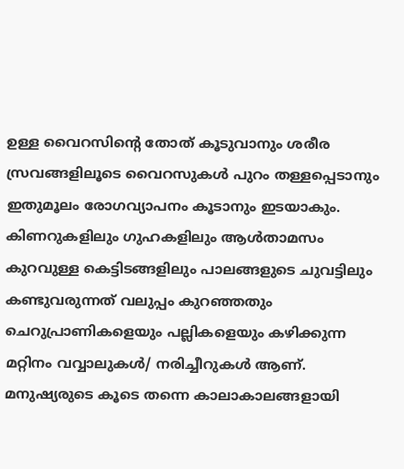ഉള്ള വൈറസിന്റെ തോത് കൂടുവാനും ശരീര സ്രവങ്ങളിലൂടെ വൈറസുകൾ പുറം തള്ളപ്പെടാനും ഇതുമൂലം രോഗവ്യാപനം കൂടാനും ഇടയാകും. കിണറുകളിലും ഗുഹകളിലും ആൾതാമസം കുറവുള്ള കെട്ടിടങ്ങളിലും പാലങ്ങളുടെ ചുവട്ടിലും കണ്ടുവരുന്നത് വലുപ്പം കുറഞ്ഞതും ചെറുപ്രാണികളെയും പല്ലികളെയും കഴിക്കുന്ന മറ്റിനം വവ്വാലുകൾ/ നരിച്ചീറുകൾ ആണ്. മനുഷ്യരുടെ കൂടെ തന്നെ കാലാകാലങ്ങളായി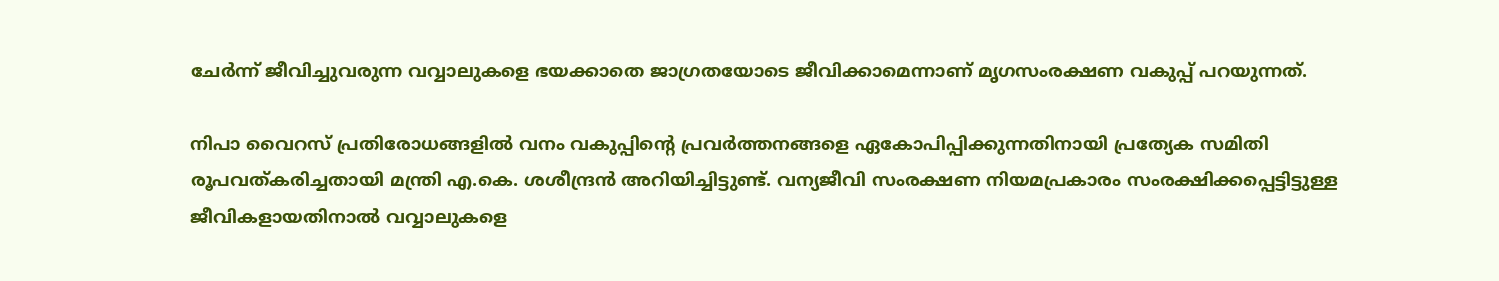ചേർന്ന് ജീവിച്ചുവരുന്ന വവ്വാലുകളെ ഭയക്കാതെ ജാഗ്രതയോടെ ജീവിക്കാമെന്നാണ് മൃഗസംരക്ഷണ വകുപ്പ് പറയുന്നത്.

നിപാ വൈറസ് പ്രതിരോധങ്ങളിൽ വനം വകുപ്പിന്റെ പ്രവർത്തനങ്ങളെ ഏകോപിപ്പിക്കുന്നതിനായി പ്രത്യേക സമിതി രൂപവത്കരിച്ചതായി മന്ത്രി എ.കെ. ശശീന്ദ്രൻ അറിയിച്ചിട്ടുണ്ട്. വന്യജീവി സംരക്ഷണ നിയമപ്രകാരം സംരക്ഷിക്കപ്പെട്ടിട്ടുള്ള ജീവികളായതിനാൽ വവ്വാലുകളെ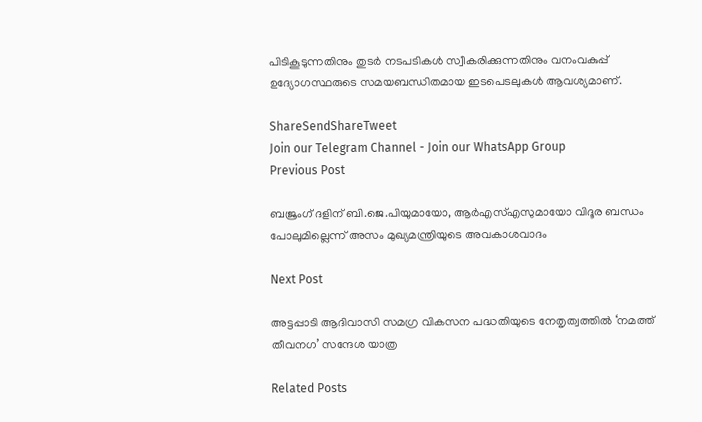പിടികൂടുന്നതിനും തുടർ നടപടികൾ സ്വീകരിക്കുന്നതിനും വനംവകുപ്പ് ഉദ്യോഗസ്ഥരുടെ സമയബന്ധിതമായ ഇടപെടലുകൾ ആവശ്യമാണ്.

ShareSendShareTweet
Join our Telegram Channel - Join our WhatsApp Group
Previous Post

ബജ്രംഗ് ദളിന് ബി.ജെ.പിയുമായോ, ആർഎസ്എസുമായോ വിദൂര ബന്ധം പോലുമില്ലെന്ന് അസം മുഖ്യമന്ത്രിയുടെ അവകാശവാദം

Next Post

അട്ടപ്പാടി ആദിവാസി സമഗ്ര വികസന പദ്ധതിയുടെ നേതൃത്വത്തിൽ ‘നമത്ത് തീവനഗ’ സന്ദേശ യാത്ര

Related Posts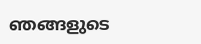ഞങ്ങളുടെ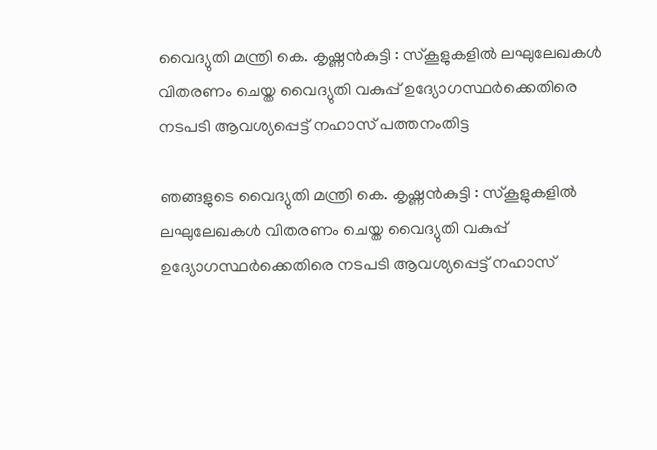വൈദ്യുതി മന്ത്രി കെ. കൃഷ്ണൻകുട്ടി : സ്കൂളുകളില്‍ ലഘുലേഖകള്‍ വിതരണം ചെയ്ത വൈദ്യുതി വകുപ്പ് ഉദ്യോഗസ്ഥര്‍ക്കെതിരെ നടപടി ആവശ്യപ്പെട്ട് നഹാസ് പത്തനംതിട്ട

ഞങ്ങളുടെ വൈദ്യുതി മന്ത്രി കെ. കൃഷ്ണൻകുട്ടി : സ്കൂളുകളില്‍ ലഘുലേഖകള്‍ വിതരണം ചെയ്ത വൈദ്യുതി വകുപ്പ് ഉദ്യോഗസ്ഥര്‍ക്കെതിരെ നടപടി ആവശ്യപ്പെട്ട് നഹാസ്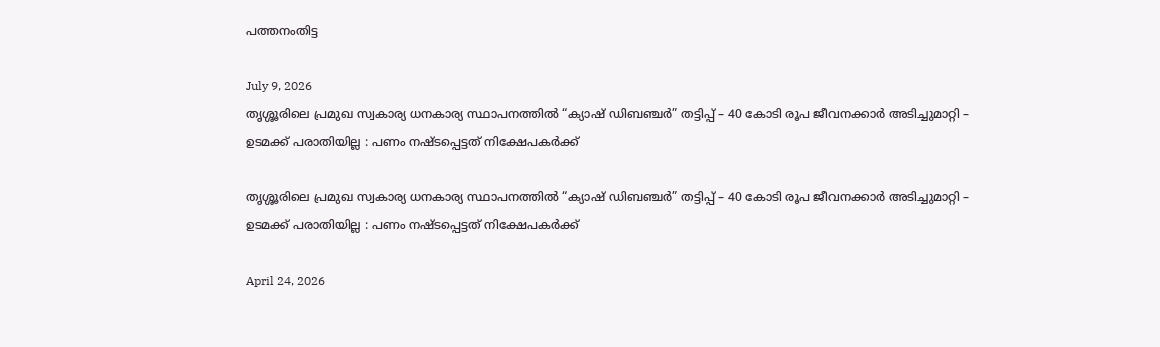പത്തനംതിട്ട

July 9, 2026
തൃശ്ശൂരിലെ പ്രമുഖ സ്വകാര്യ ധനകാര്യ സ്ഥാപനത്തില്‍ “ക്യാഷ് ഡിബഞ്ചർ” തട്ടിപ്പ് – 40 കോടി രൂപ ജീവനക്കാര്‍ അടിച്ചുമാറ്റി – ഉടമക്ക് പരാതിയില്ല : പണം നഷ്ടപ്പെട്ടത് നിക്ഷേപകര്‍ക്ക്

തൃശ്ശൂരിലെ പ്രമുഖ സ്വകാര്യ ധനകാര്യ സ്ഥാപനത്തില്‍ “ക്യാഷ് ഡിബഞ്ചർ” തട്ടിപ്പ് – 40 കോടി രൂപ ജീവനക്കാര്‍ അടിച്ചുമാറ്റി – ഉടമക്ക് പരാതിയില്ല : പണം നഷ്ടപ്പെട്ടത് നിക്ഷേപകര്‍ക്ക്

April 24, 2026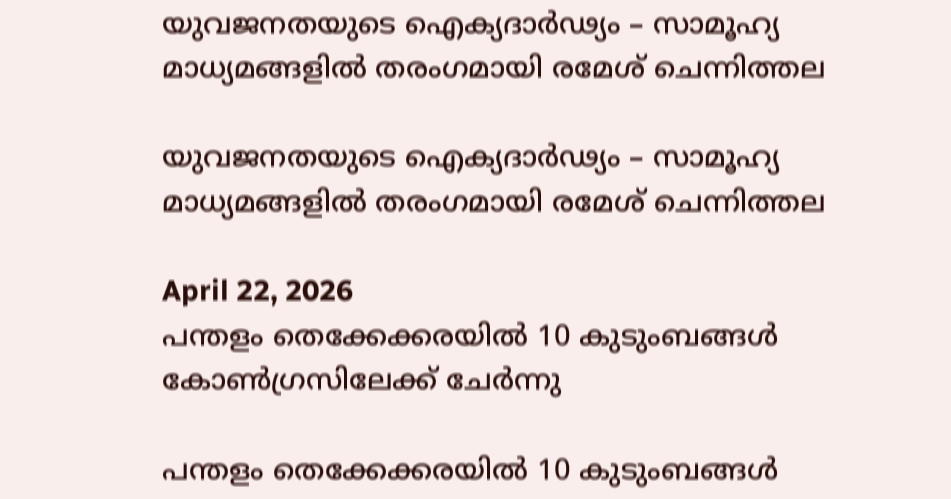യുവജനതയുടെ ഐക്യദാർഢ്യം – സാമൂഹ്യ മാധ്യമങ്ങളിൽ തരംഗമായി രമേശ്‌ ചെന്നിത്തല

യുവജനതയുടെ ഐക്യദാർഢ്യം – സാമൂഹ്യ മാധ്യമങ്ങളിൽ തരംഗമായി രമേശ്‌ ചെന്നിത്തല

April 22, 2026
പന്തളം തെക്കേക്കരയിൽ 10 കുടുംബങ്ങൾ കോൺഗ്രസിലേക്ക് ചേർന്നു

പന്തളം തെക്കേക്കരയിൽ 10 കുടുംബങ്ങൾ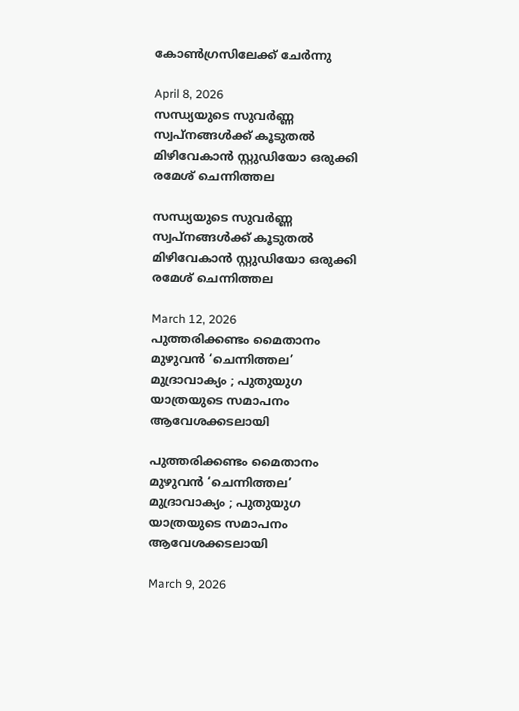കോൺഗ്രസിലേക്ക് ചേർന്നു

April 8, 2026
സന്ധ്യയുടെ സുവര്‍ണ്ണ സ്വപ്‌നങ്ങള്‍ക്ക് കൂടുതല്‍ മിഴിവേകാന്‍ സ്റ്റുഡിയോ ഒരുക്കി രമേശ് ചെന്നിത്തല

സന്ധ്യയുടെ സുവര്‍ണ്ണ സ്വപ്‌നങ്ങള്‍ക്ക് കൂടുതല്‍ മിഴിവേകാന്‍ സ്റ്റുഡിയോ ഒരുക്കി രമേശ് ചെന്നിത്തല

March 12, 2026
പുത്തരിക്കണ്ടം മൈതാനം മുഴുവൻ ‘ചെന്നിത്തല’ മുദ്രാവാക്യം ; പുതുയുഗ യാത്രയുടെ സമാപനം ആവേശക്കടലായി

പുത്തരിക്കണ്ടം മൈതാനം മുഴുവൻ ‘ചെന്നിത്തല’ മുദ്രാവാക്യം ; പുതുയുഗ യാത്രയുടെ സമാപനം ആവേശക്കടലായി

March 9, 2026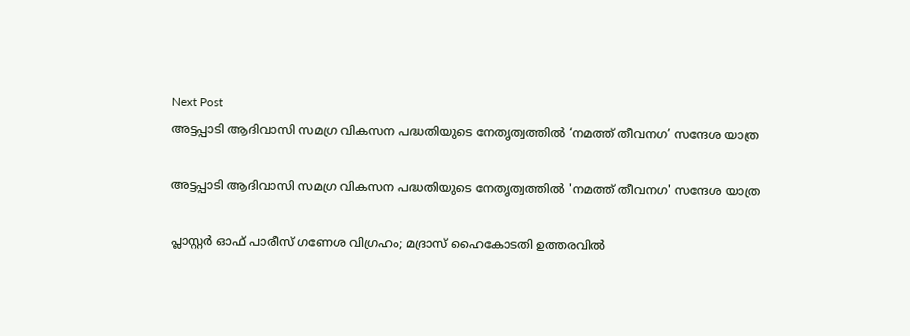Next Post
അട്ടപ്പാടി ആദിവാസി സമഗ്ര വികസന പദ്ധതിയുടെ നേതൃത്വത്തിൽ ‘നമത്ത് തീവനഗ’ സന്ദേശ യാത്ര

അട്ടപ്പാടി ആദിവാസി സമഗ്ര വികസന പദ്ധതിയുടെ നേതൃത്വത്തിൽ 'നമത്ത് തീവനഗ' സന്ദേശ യാത്ര

പ്ലാസ്റ്റർ ഓഫ് പാരീസ് ഗണേശ വിഗ്രഹം; മദ്രാസ് ഹൈകോടതി ഉത്തരവിൽ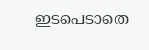ഇടപെടാതെ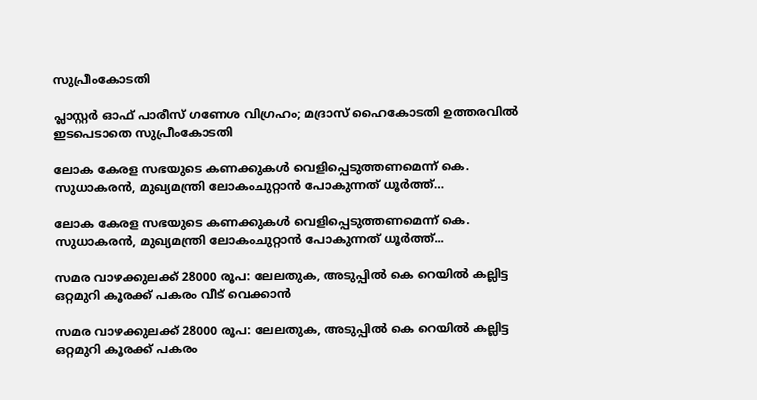സുപ്രീംകോടതി

പ്ലാസ്റ്റർ ഓഫ് പാരീസ് ഗണേശ വിഗ്രഹം; മദ്രാസ് ഹൈകോടതി ഉത്തരവിൽ ഇടപെടാതെ സുപ്രീംകോടതി

ലോക കേരള സഭയുടെ കണക്കുകള്‍ വെളിപ്പെടുത്തണമെന്ന് കെ. സുധാകരൻ, മുഖ്യമന്ത്രി ലോകംചുറ്റാന്‍ പോകുന്നത് ധൂര്‍ത്ത്…

ലോക കേരള സഭയുടെ കണക്കുകള്‍ വെളിപ്പെടുത്തണമെന്ന് കെ. സുധാകരൻ, മുഖ്യമന്ത്രി ലോകംചുറ്റാന്‍ പോകുന്നത് ധൂര്‍ത്ത്...

സമര വാഴക്കുലക്ക് 28000 രൂപ: ലേലതുക, അടുപ്പിൽ കെ റെയിൽ കല്ലിട്ട ഒറ്റമുറി കൂരക്ക് പകരം വീട് വെക്കാൻ

സമര വാഴക്കുലക്ക് 28000 രൂപ: ലേലതുക, അടുപ്പിൽ കെ റെയിൽ കല്ലിട്ട ഒറ്റമുറി കൂരക്ക് പകരം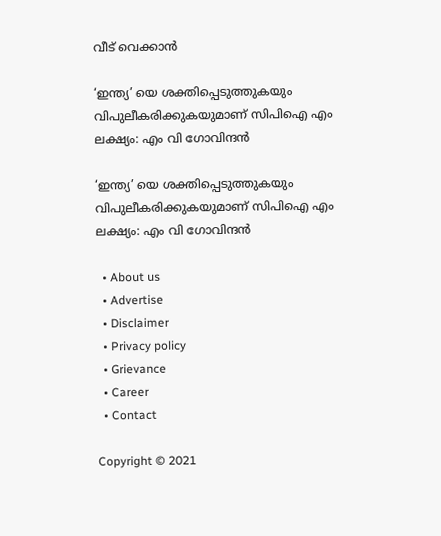വീട് വെക്കാൻ

‘ഇന്ത്യ’ യെ ശക്തിപ്പെടുത്തുകയും വിപുലീകരിക്കുകയുമാണ്‌ സിപിഐ എം ലക്ഷ്യം: എം വി ഗോവിന്ദൻ

‘ഇന്ത്യ’ യെ ശക്തിപ്പെടുത്തുകയും വിപുലീകരിക്കുകയുമാണ്‌ സിപിഐ എം ലക്ഷ്യം: എം വി ഗോവിന്ദൻ

  • About us
  • Advertise
  • Disclaimer
  • Privacy policy
  • Grievance
  • Career
  • Contact

Copyright © 2021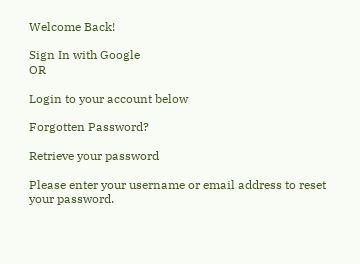Welcome Back!

Sign In with Google
OR

Login to your account below

Forgotten Password?

Retrieve your password

Please enter your username or email address to reset your password.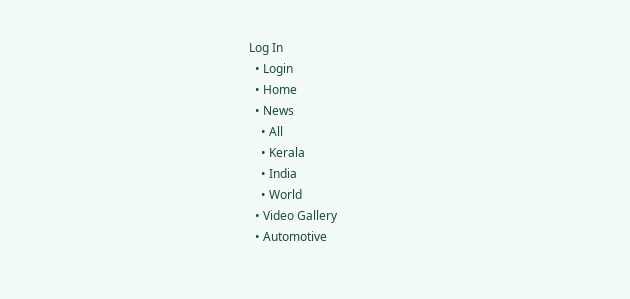Log In
  • Login
  • Home
  • News
    • All
    • Kerala
    • India
    • World
  • Video Gallery
  • Automotive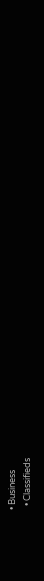• Business
  • Classifieds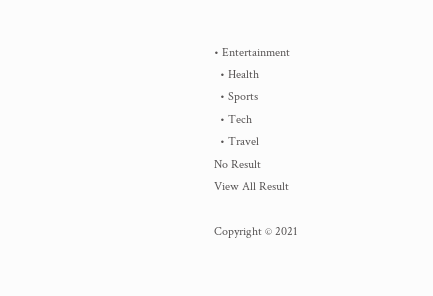• Entertainment
  • Health
  • Sports
  • Tech
  • Travel
No Result
View All Result

Copyright © 2021